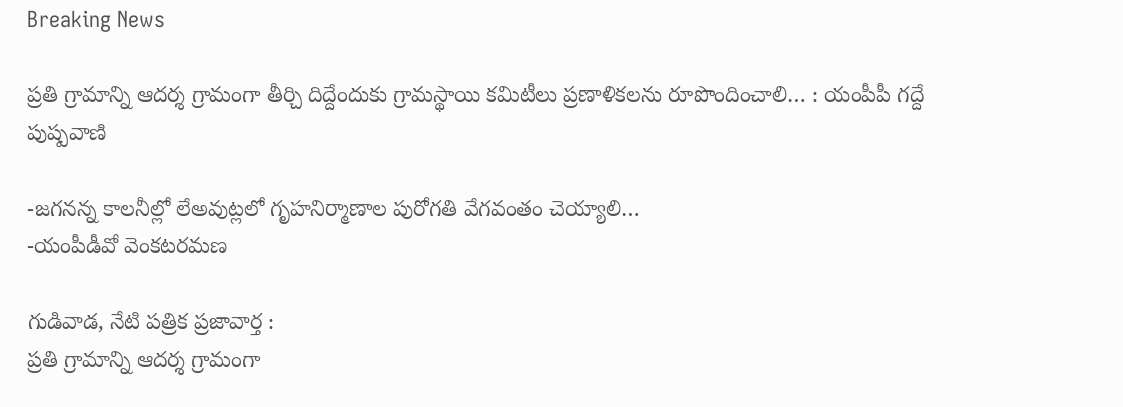Breaking News

ప్రతి గ్రామాన్ని ఆదర్శ గ్రామంగా తీర్చి దిద్దేందుకు గ్రామస్థాయి కమిటీలు ప్రణాళికలను రూపొందించాలి… : యంపీపీ గద్దే పుష్పవాణి

-జగనన్న కాలనీల్లో లేఅవుట్లలో గృహనిర్మాణాల పురోగతి వేగవంతం చెయ్యాలి…
-యంపీడీవో వెంకటరమణ

గుడివాడ, నేటి పత్రిక ప్రజావార్త :
ప్రతి గ్రామాన్ని ఆదర్శ గ్రామంగా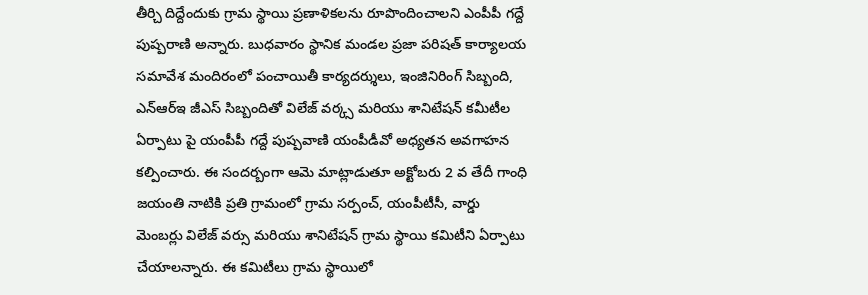తీర్చి దిద్దేందుకు గ్రామ స్థాయి ప్రణాళికలను రూపొందించాలని ఎంపీపీ గద్దే పుష్పరాణి అన్నారు. బుధవారం స్థానిక మండల ప్రజా పరిషత్ కార్యాలయ సమావేశ మందిరంలో పంచాయితీ కార్యదర్శులు, ఇంజినిరింగ్ సిబ్బంది, ఎన్ఆర్ఇ జీఎస్ సిబ్బందితో విలేజ్ వర్క్స మరియు శానిటేషన్ కమీటీల ఏర్పాటు పై యంపీపీ గద్దే పుష్పవాణి యంపీడీవో అధ్యతన అవగాహన కల్పించారు. ఈ సందర్బంగా ఆమె మాట్లాడుతూ అక్టోబరు 2 వ తేదీ గాంధి జయంతి నాటికి ప్రతి గ్రామంలో గ్రామ సర్పంచ్, యంపీటీసీ, వార్డు మెంబర్లు విలేజ్ వర్సు మరియు శానిటేషన్ గ్రామ స్థాయి కమిటీని ఏర్పాటు చేయాలన్నారు. ఈ కమిటీలు గ్రామ స్థాయిలో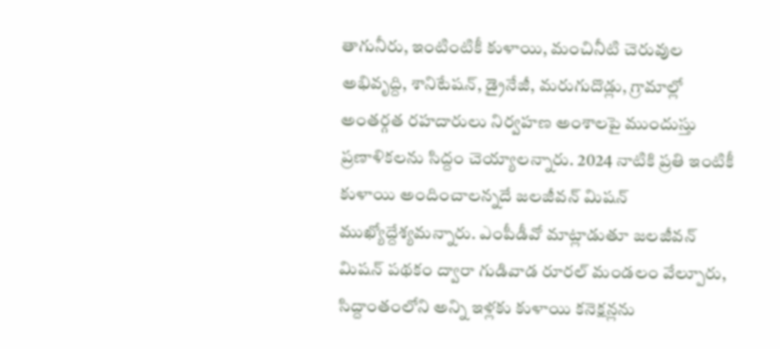తాగునీరు, ఇంటింటికీ కుళాయి, మంచినీటి చెరువుల అభివృద్ది, శానిటేషన్, డ్రైనేజీ, మరుగుదొడ్లు, గ్రామాల్లో అంతర్గత రహదారులు నిర్వహణ అంశాలపై ముందుస్తు ప్రణాళికలను సిద్దం చెయ్యాలన్నారు. 2024 నాటికి ప్రతి ఇంటికీ కుళాయి అందించాలన్నదే జలజీవన్ మిషన్ ముఖ్యోద్దేశ్యమన్నారు. ఎంపీడీవో మాట్లాడుతూ జలజీవన్ మిషన్ పథకం ద్వారా గుడివాడ రూరల్ మండలం వేల్పూరు, సిద్దాంతంలోని అన్ని ఇళ్లకు కుళాయి కనెక్షన్లను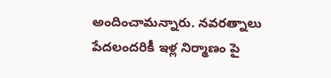అందించామన్నారు. నవరత్నాలు పేదలందరికీ ఇళ్ల నిర్మాణం పై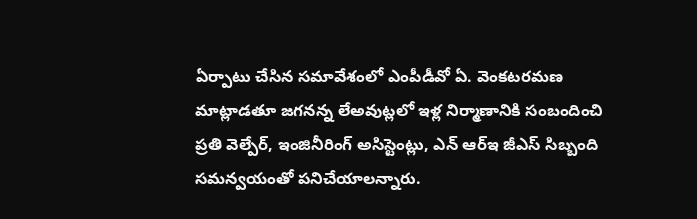ఏర్పాటు చేసిన సమావేశంలో ఎంపీడీవో ఏ. వెంకటరమణ మాట్లాడతూ జగనన్న లేఅవుట్లలో ఇళ్ల నిర్మాణానికి సంబందించి ప్రతి వెల్పేర్, ఇంజినీరింగ్ అసిస్టెంట్లు, ఎన్ ఆర్ఇ జీఎస్ సిబ్బంది సమన్వయంతో పనిచేయాలన్నారు.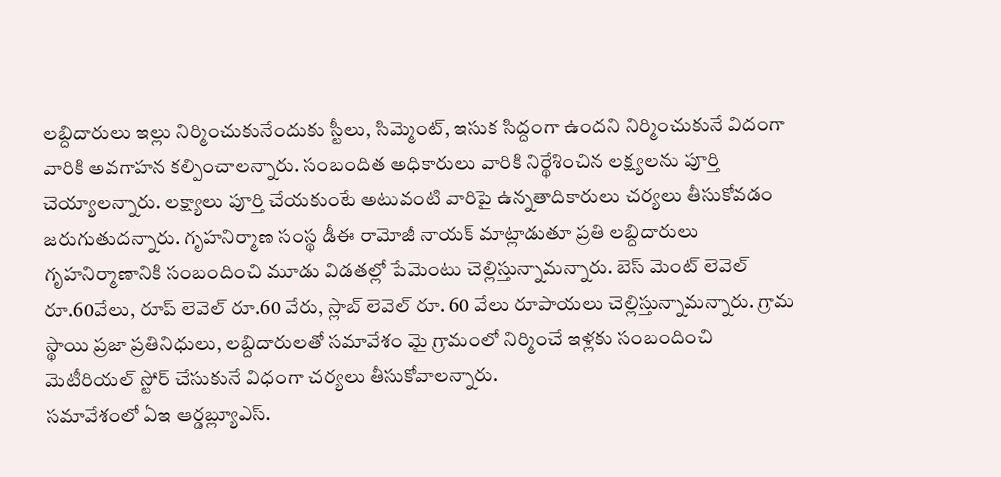లబ్దిదారులు ఇల్లు నిర్మించుకునేందుకు స్టీలు, సిమ్మెంట్, ఇసుక సిద్దంగా ఉందని నిర్మించుకునే విదంగా వారికి అవగాహన కల్పించాలన్నారు. సంబందిత అధికారులు వారికి నిర్థేశించిన లక్ష్యలను పూర్తి చెయ్యాలన్నారు. లక్ష్యాలు పూర్తి చేయకుంటే అటువంటి వారిపై ఉన్నతాదికారులు చర్యలు తీసుకోవడం జరుగుతుదన్నారు. గృహనిర్మాణ సంస్థ డీఈ రామోజీ నాయక్ మాట్లాడుతూ ప్రతి లబ్దిదారులు గృహనిర్మాణానికి సంబందించి మూడు విడతల్లో పేమెంటు చెల్లిస్తున్నామన్నారు. బెస్ మెంట్ లెవెల్ రూ.60వేలు, రూప్ లెవెల్ రూ.60 వేరు, స్లాబ్ లెవెల్ రూ. 60 వేలు రూపాయలు చెల్లిస్తున్నామన్నారు. గ్రామ స్థాయి ప్రజా ప్రతినిధులు, లబ్దిదారులతో సమావేశం మై గ్రామంలో నిర్మించే ఇళ్లకు సంబందించి మెటీరియల్ స్టోర్ చేసుకునే విధంగా చర్యలు తీసుకోవాలన్నారు.
సమావేశంలో ఏఇ ఆర్డబ్ల్యూఎస్.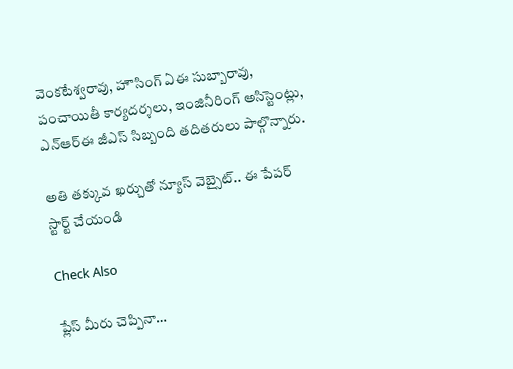వెంకటేశ్వరావు, హౌసింగ్ ఏఈ సుబ్బారావు, పంచాయితీ కార్యదర్శలు, ఇంజినీరింగ్ అసిస్టెంట్లు, ఎన్ఆర్ఈ జీఎస్ సిబ్బంది తదితరులు పాల్గొన్నారు.

అతి తక్కువ ఖర్చుతో న్యూస్ వెబ్సైట్.. ఈ పేపర్ స్టార్ట్ చేయండి

Check Also

ప్లేస్ మీరు చెప్పినా…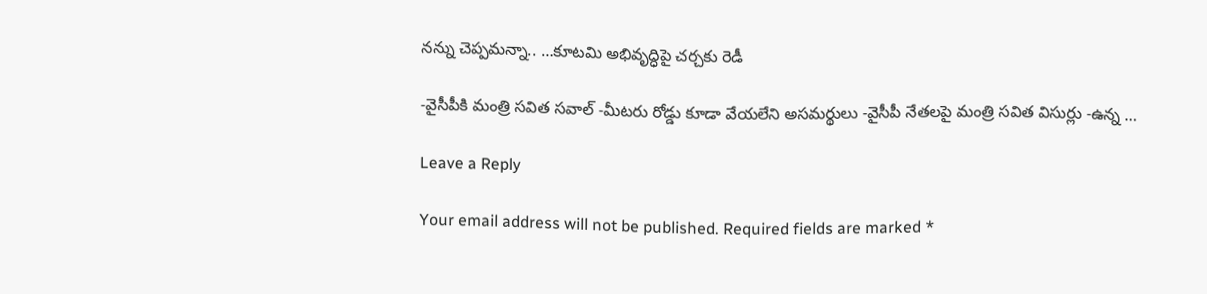నన్ను చెప్పమన్నా.. …కూటమి అభివృద్ధిపై చర్చకు రెడీ

-వైసీపీకి మంత్రి సవిత సవాల్ -మీటరు రోడ్డు కూడా వేయలేని అసమర్థులు -వైసీపీ నేతలపై మంత్రి సవిత విసుర్లు -ఉన్న …

Leave a Reply

Your email address will not be published. Required fields are marked *